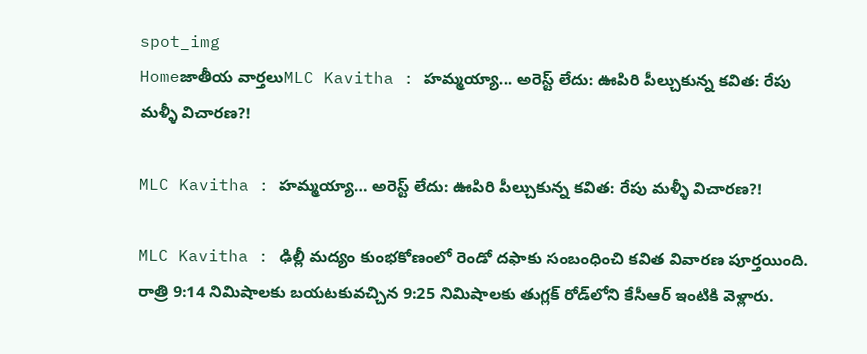spot_img
Homeజాతీయ వార్తలుMLC Kavitha : హమ్మయ్యా... అరెస్ట్‌ లేదు: ఊపిరి పీల్చుకున్న కవిత: రేపు మళ్ళీ విచారణ?!

MLC Kavitha : హమ్మయ్యా… అరెస్ట్‌ లేదు: ఊపిరి పీల్చుకున్న కవిత: రేపు మళ్ళీ విచారణ?!

MLC Kavitha : ఢిల్లీ మద్యం కుంభకోణంలో రెండో దఫాకు సంబంధించి కవిత వివారణ పూర్తయింది. రాత్రి 9:14 నిమిషాలకు బయటకువచ్చిన 9:25 నిమిషాలకు తుగ్లక్‌ రోడ్‌లోని కేసీఆర్‌ ఇంటికి వెళ్లారు.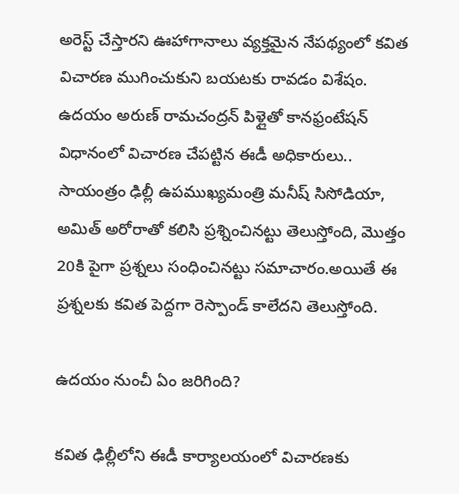అరెస్ట్‌ చేస్తారని ఊహాగానాలు వ్యక్తమైన నేపథ్యంలో కవిత విచారణ ముగించుకుని బయటకు రావడం విశేషం. ఉదయం అరుణ్‌ రామచంద్రన్‌ పిళ్లైతో కానఫ్రంటేషన్‌ విధానంలో విచారణ చేపట్టిన ఈడీ అధికారులు.. సాయంత్రం ఢిల్లీ ఉపముఖ్యమంత్రి మనీష్‌ సిసోడియా, అమిత్‌ అరోరాతో కలిసి ప్రశ్నించినట్టు తెలుస్తోంది, మొత్తం 20కి పైగా ప్రశ్నలు సంధించినట్టు సమాచారం.అయితే ఈ ప్రశ్నలకు కవిత పెద్దగా రెస్పాండ్‌ కాలేదని తెలుస్తోంది.

ఉదయం నుంచీ ఏం జరిగింది?

కవిత ఢిల్లీలోని ఈడీ కార్యాలయంలో విచారణకు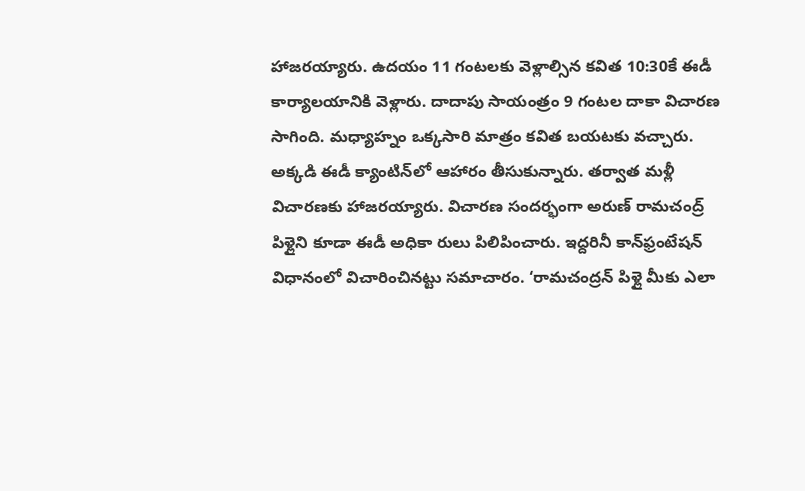హాజరయ్యారు. ఉదయం 11 గంటలకు వెళ్లాల్సిన కవిత 10:30కే ఈడీ కార్యాలయానికి వెళ్లారు. దాదాపు సాయంత్రం 9 గంటల దాకా విచారణ సాగింది. మధ్యాహ్నం ఒక్కసారి మాత్రం కవిత బయటకు వచ్చారు. అక్కడి ఈడీ క్యాంటిన్‌లో ఆహారం తీసుకున్నారు. తర్వాత మళ్లీ విచారణకు హాజరయ్యారు. విచారణ సందర్భంగా అరుణ్‌ రామచంద్ర్‌ పిళ్లైని కూడా ఈడీ అధికా రులు పిలిపించారు. ఇద్దరినీ కాన్‌ఫ్రంటేషన్‌ విధానంలో విచారించినట్టు సమాచారం. ‘రామచంద్రన్‌ పిళ్లై మీకు ఎలా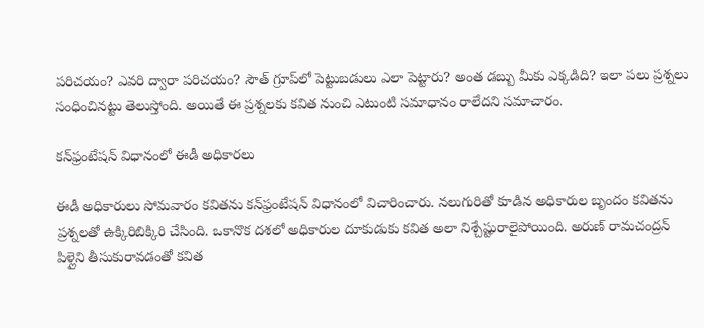పరిచయం? ఎవరి ద్వారా పరిచయం? సౌత్‌ గ్రూప్‌లో పెట్టుబడులు ఎలా పెట్టారు? అంత డబ్బు మీకు ఎక్కడిది? ఇలా పలు ప్రశ్నలు సంధించినట్టు తెలుస్తోంది. అయితే ఈ ప్రశ్నలకు కవిత నుంచి ఎటుంటి సమాధానం రాలేదని సమాచారం.

కన్‌ఫ్రంటేషన్‌ విధానంలో ఈడీ అధికారలు

ఈడీ అధికారులు సోమవారం కవితను కన్‌ఫ్రంటేషన్‌ విధానంలో విచారించారు. నలుగురితో కూడిన అధికారుల బృందం కవితను ప్రశ్నలతో ఉక్కిరిబిక్కిరి చేసింది. ఒకానొక దశలో అధికారుల దూకుడుకు కవిత అలా నిశ్చేష్టురాలైపోయింది. అరుణ్‌ రామచంద్రన్‌ పిళ్లైని తీసుకురావడంతో కవిత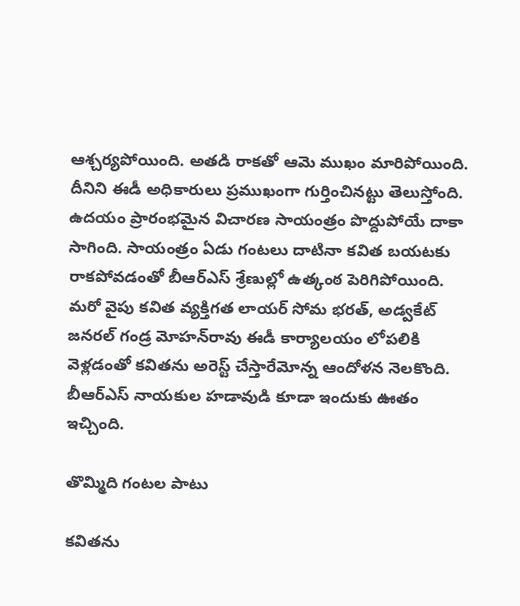ఆశ్చర్యపోయింది. అతడి రాకతో ఆమె ముఖం మారిపోయింది. దీనిని ఈడీ అధికారులు ప్రముఖంగా గుర్తించినట్టు తెలుస్తోంది. ఉదయం ప్రారంభమైన విచారణ సాయంత్రం పొద్దుపోయే దాకా సాగింది. సాయంత్రం ఏడు గంటలు దాటినా కవిత బయటకు రాకపోవడంతో బీఆర్‌ఎస్‌ శ్రేణుల్లో ఉత్కంఠ పెరిగిపోయింది. మరో వైపు కవిత వ్యక్తిగత లాయర్‌ సోమ భరత్‌, అడ్వకేట్‌ జనరల్‌ గండ్ర మోహన్‌రావు ఈడీ కార్యాలయం లోపలికి వెళ్లడంతో కవితను అరెస్ట్‌ చేస్తారేమోన్న ఆందోళన నెలకొంది. బీఆర్‌ఎస్‌ నాయకుల హడావుడి కూడా ఇందుకు ఊతం ఇచ్చింది.

తొమ్మిది గంటల పాటు

కవితను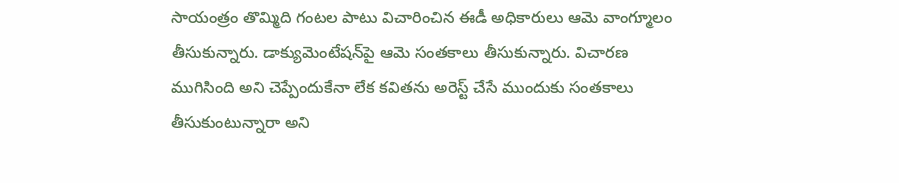సాయంత్రం తొమ్మిది గంటల పాటు విచారించిన ఈడీ అధికారులు ఆమె వాంగ్మూలం తీసుకున్నారు. డాక్యుమెంటేషన్‌పై ఆమె సంతకాలు తీసుకున్నారు. విచారణ ముగిసింది అని చెప్పేందుకేనా లేక కవితను అరెస్ట్‌ చేసే ముందుకు సంతకాలు తీసుకుంటున్నారా అని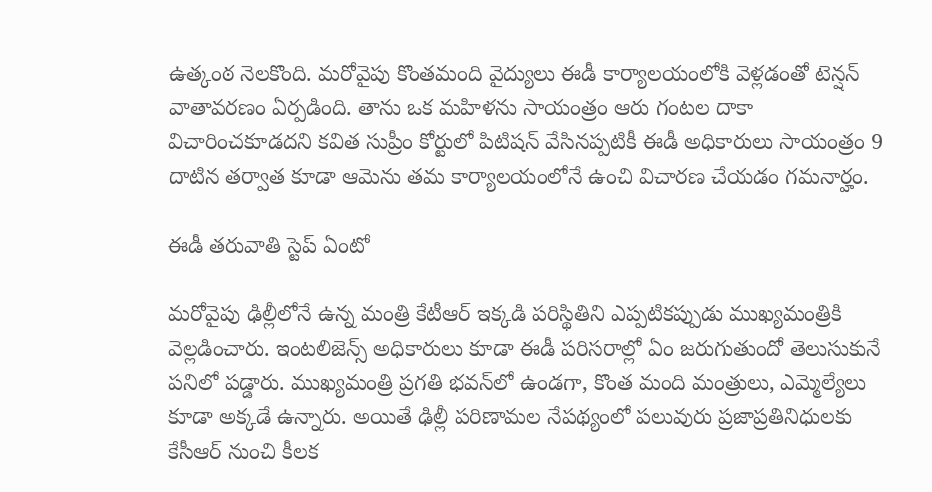ఉత్కంఠ నెలకొంది. మరోవైపు కొంతమంది వైద్యులు ఈడీ కార్యాలయంలోకి వెళ్లడంతో టెన్షన్‌ వాతావరణం ఏర్పడింది. తాను ఒక మహిళను సాయంత్రం ఆరు గంటల దాకా విచారించకూడదని కవిత సుప్రీం కోర్టులో పిటిషన్‌ వేసినప్పటికీ ఈడీ అధికారులు సాయంత్రం 9 దాటిన తర్వాత కూడా ఆమెను తమ కార్యాలయంలోనే ఉంచి విచారణ చేయడం గమనార్హం.

ఈడీ తరువాతి స్టెప్‌ ఏంటో

మరోవైపు ఢిల్లీలోనే ఉన్న మంత్రి కేటీఆర్‌ ఇక్కడి పరిస్థితిని ఎప్పటికప్పుడు ముఖ్యమంత్రికి వెల్లడించారు. ఇంటలిజెన్స్‌ అధికారులు కూడా ఈడీ పరిసరాల్లో ఏం జరుగుతుందో తెలుసుకునే పనిలో పడ్డారు. ముఖ్యమంత్రి ప్రగతి భవన్‌లో ఉండగా, కొంత మంది మంత్రులు, ఎమ్మెల్యేలు కూడా అక్కడే ఉన్నారు. అయితే ఢిల్లీ పరిణామల నేపథ్యంలో పలువురు ప్రజాప్రతినిధులకు కేసీఆర్‌ నుంచి కీలక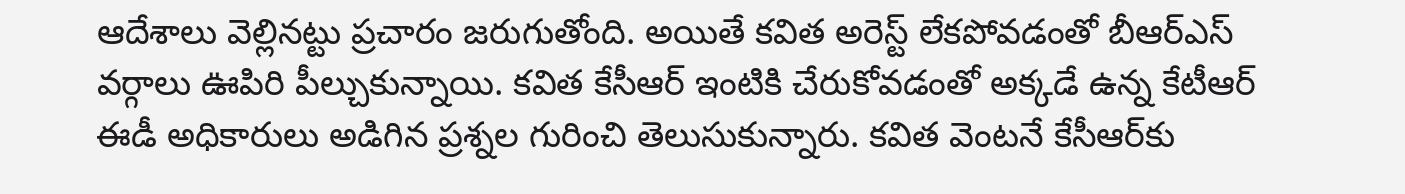ఆదేశాలు వెల్లినట్టు ప్రచారం జరుగుతోంది. అయితే కవిత అరెస్ట్‌ లేకపోవడంతో బీఆర్‌ఎస్‌ వర్గాలు ఊపిరి పీల్చుకున్నాయి. కవిత కేసీఆర్‌ ఇంటికి చేరుకోవడంతో అక్కడే ఉన్న కేటీఆర్‌ ఈడీ అధికారులు అడిగిన ప్రశ్నల గురించి తెలుసుకున్నారు. కవిత వెంటనే కేసీఆర్‌కు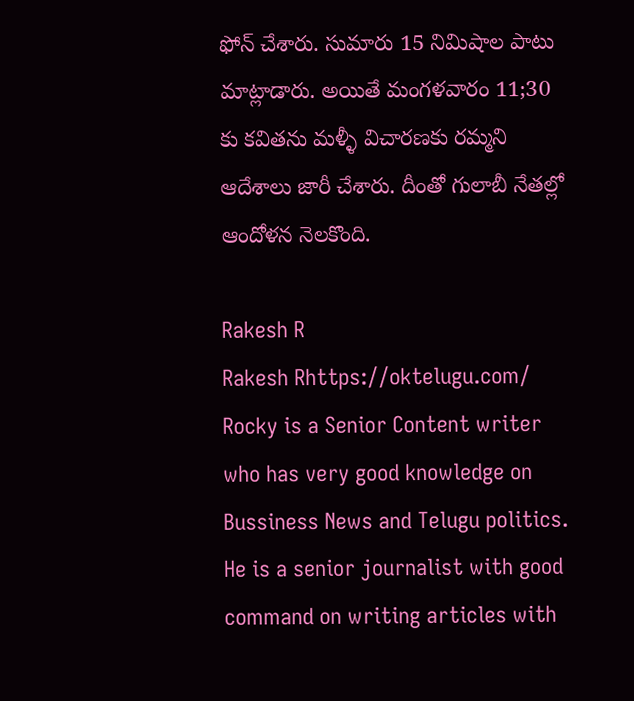ఫోన్‌ చేశారు. సుమారు 15 నిమిషాల పాటు మాట్లాడారు. అయితే మంగళవారం 11;30 కు కవితను మళ్ళీ విచారణకు రమ్మని ఆదేశాలు జారీ చేశారు. దీంతో గులాబీ నేతల్లో ఆందోళన నెలకొంది.

Rakesh R
Rakesh Rhttps://oktelugu.com/
Rocky is a Senior Content writer who has very good knowledge on Bussiness News and Telugu politics. He is a senior journalist with good command on writing articles with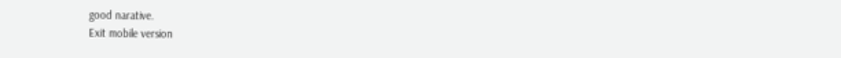good narative.
Exit mobile version